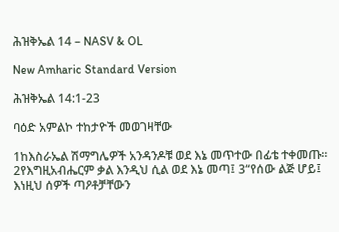ሕዝቅኤል 14 – NASV & OL

New Amharic Standard Version

ሕዝቅኤል 14:1-23

ባዕድ አምልኮ ተከታዮች መወገዛቸው

1ከእስራኤል ሽማግሌዎች አንዳንዶቹ ወደ እኔ መጥተው በፊቴ ተቀመጡ። 2የእግዚአብሔርም ቃል እንዲህ ሲል ወደ እኔ መጣ፤ 3“የሰው ልጅ ሆይ፤ እነዚህ ሰዎች ጣዖቶቻቸውን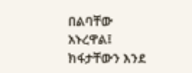በልባቸው አኑረዋል፤ ክፋታቸውን እንደ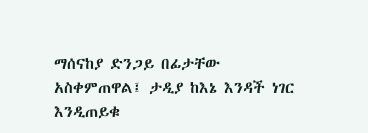ማሰናከያ ድንጋይ በፊታቸው አስቀምጠዋል፤ ታዲያ ከእኔ እንዳች ነገር እንዲጠይቁ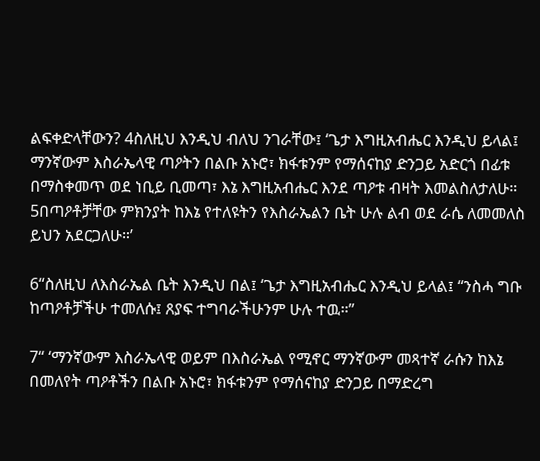ልፍቀድላቸውን? 4ስለዚህ እንዲህ ብለህ ንገራቸው፤ ‘ጌታ እግዚአብሔር እንዲህ ይላል፤ ማንኛውም እስራኤላዊ ጣዖትን በልቡ አኑሮ፣ ክፋቱንም የማሰናከያ ድንጋይ አድርጎ በፊቱ በማስቀመጥ ወደ ነቢይ ቢመጣ፣ እኔ እግዚአብሔር እንደ ጣዖቱ ብዛት እመልስለታለሁ። 5በጣዖቶቻቸው ምክንያት ከእኔ የተለዩትን የእስራኤልን ቤት ሁሉ ልብ ወደ ራሴ ለመመለስ ይህን አደርጋለሁ።’

6“ስለዚህ ለእስራኤል ቤት እንዲህ በል፤ ‘ጌታ እግዚአብሔር እንዲህ ይላል፤ “ንስሓ ግቡ ከጣዖቶቻችሁ ተመለሱ፤ ጸያፍ ተግባራችሁንም ሁሉ ተዉ።”

7“ ‘ማንኛውም እስራኤላዊ ወይም በእስራኤል የሚኖር ማንኛውም መጻተኛ ራሱን ከእኔ በመለየት ጣዖቶችን በልቡ አኑሮ፣ ክፋቱንም የማሰናከያ ድንጋይ በማድረግ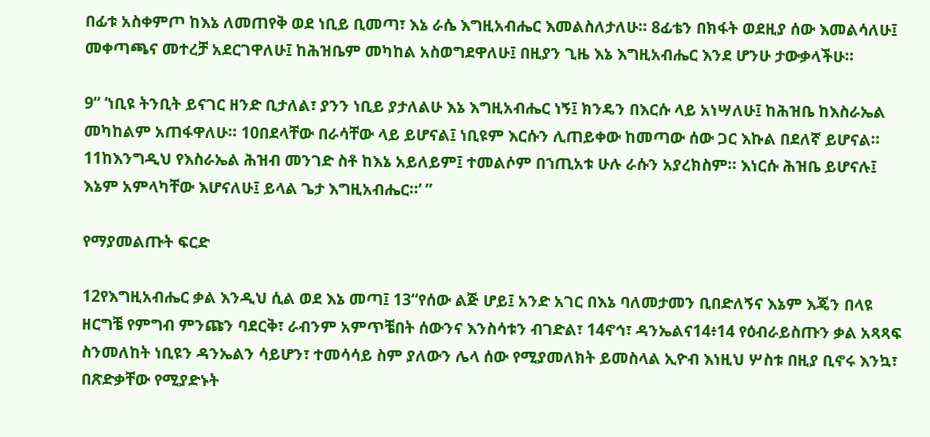በፊቱ አስቀምጦ ከእኔ ለመጠየቅ ወደ ነቢይ ቢመጣ፣ እኔ ራሴ እግዚአብሔር እመልስለታለሁ። 8ፊቴን በክፋት ወደዚያ ሰው እመልሳለሁ፤ መቀጣጫና መተረቻ አደርገዋለሁ፤ ከሕዝቤም መካከል አስወግደዋለሁ፤ በዚያን ጊዜ እኔ እግዚአብሔር እንደ ሆንሁ ታውቃላችሁ።

9“ ‘ነቢዩ ትንቢት ይናገር ዘንድ ቢታለል፣ ያንን ነቢይ ያታለልሁ እኔ እግዚአብሔር ነኝ፤ ክንዴን በእርሱ ላይ አነሣለሁ፤ ከሕዝቤ ከእስራኤል መካከልም አጠፋዋለሁ። 10በደላቸው በራሳቸው ላይ ይሆናል፤ ነቢዩም እርሱን ሊጠይቀው ከመጣው ሰው ጋር እኩል በደለኛ ይሆናል። 11ከእንግዲህ የእስራኤል ሕዝብ መንገድ ስቶ ከእኔ አይለይም፤ ተመልሶም በኀጢአቱ ሁሉ ራሱን አያረክስም። እነርሱ ሕዝቤ ይሆናሉ፤ እኔም አምላካቸው እሆናለሁ፤ ይላል ጌታ እግዚአብሔር።’ ”

የማያመልጡት ፍርድ

12የእግዚአብሔር ቃል እንዲህ ሲል ወደ እኔ መጣ፤ 13“የሰው ልጅ ሆይ፤ አንድ አገር በእኔ ባለመታመን ቢበድለኝና እኔም እጄን በላዩ ዘርግቼ የምግብ ምንጩን ባደርቅ፣ ራብንም አምጥቼበት ሰውንና እንስሳቱን ብገድል፣ 14ኖኅ፣ ዳንኤልና14፥14 የዕብራይስጡን ቃል አጻጻፍ ስንመለከት ነቢዩን ዳንኤልን ሳይሆን፣ ተመሳሳይ ስም ያለውን ሌላ ሰው የሚያመለክት ይመስላል ኢዮብ እነዚህ ሦስቱ በዚያ ቢኖሩ እንኳ፣ በጽድቃቸው የሚያድኑት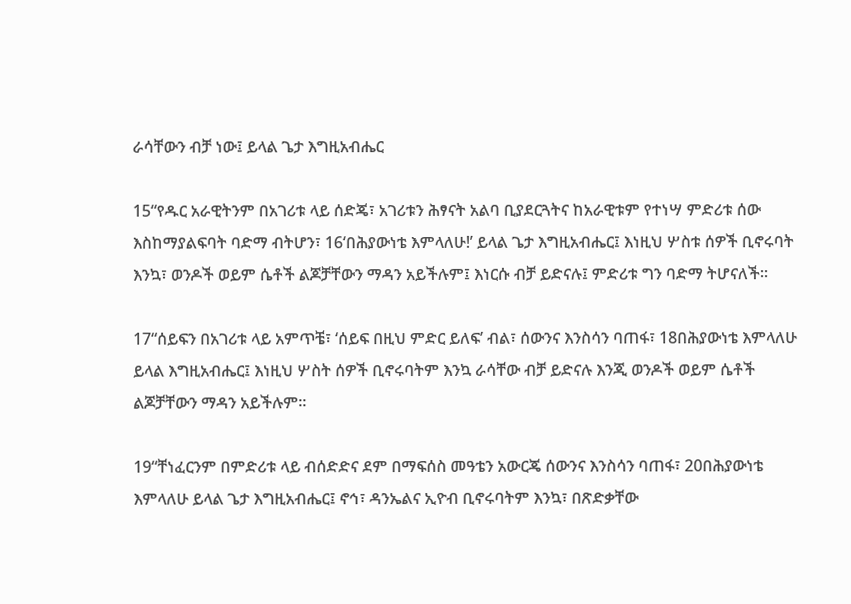ራሳቸውን ብቻ ነው፤ ይላል ጌታ እግዚአብሔር

15“የዱር አራዊትንም በአገሪቱ ላይ ሰድጄ፣ አገሪቱን ሕፃናት አልባ ቢያደርጓትና ከአራዊቱም የተነሣ ምድሪቱ ሰው እስከማያልፍባት ባድማ ብትሆን፣ 16‘በሕያውነቴ እምላለሁ!’ ይላል ጌታ እግዚአብሔር፤ እነዚህ ሦስቱ ሰዎች ቢኖሩባት እንኳ፣ ወንዶች ወይም ሴቶች ልጆቻቸውን ማዳን አይችሉም፤ እነርሱ ብቻ ይድናሉ፤ ምድሪቱ ግን ባድማ ትሆናለች።

17“ሰይፍን በአገሪቱ ላይ አምጥቼ፣ ‘ሰይፍ በዚህ ምድር ይለፍ’ ብል፣ ሰውንና እንስሳን ባጠፋ፣ 18በሕያውነቴ እምላለሁ ይላል እግዚአብሔር፤ እነዚህ ሦስት ሰዎች ቢኖሩባትም እንኳ ራሳቸው ብቻ ይድናሉ እንጂ ወንዶች ወይም ሴቶች ልጆቻቸውን ማዳን አይችሉም።

19“ቸነፈርንም በምድሪቱ ላይ ብሰድድና ደም በማፍሰስ መዓቴን አውርጄ ሰውንና እንስሳን ባጠፋ፣ 20በሕያውነቴ እምላለሁ ይላል ጌታ እግዚአብሔር፤ ኖኅ፣ ዳንኤልና ኢዮብ ቢኖሩባትም እንኳ፣ በጽድቃቸው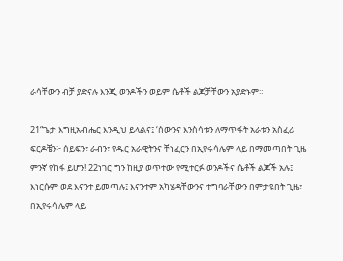ራሳቸውን ብቻ ያድናሉ እንጂ ወንዶችን ወይም ሴቶች ልጆቻቸውን አያድኑም።

21“ጌታ እግዚአብሔር እንዲህ ይላልና፤ ‘ሰውንና እንስሳቱን ለማጥፋት አራቱን አስፈሪ ፍርዶቼን፦ ሰይፍን፣ ራብን፣ የዱር አራዊትንና ቸነፈርን በኢየሩሳሌም ላይ በማመጣበት ጊዜ ምንኛ የከፋ ይሆን! 22ነገር ግን ከዚያ ወጥተው የሚተርፉ ወንዶችና ሴቶች ልጆች አሉ፤ እነርሱም ወደ እናንተ ይመጣሉ፤ እናንተም አካሄዳቸውንና ተግባራቸውን በምታዩበት ጊዜ፣ በኢየሩሳሌም ላይ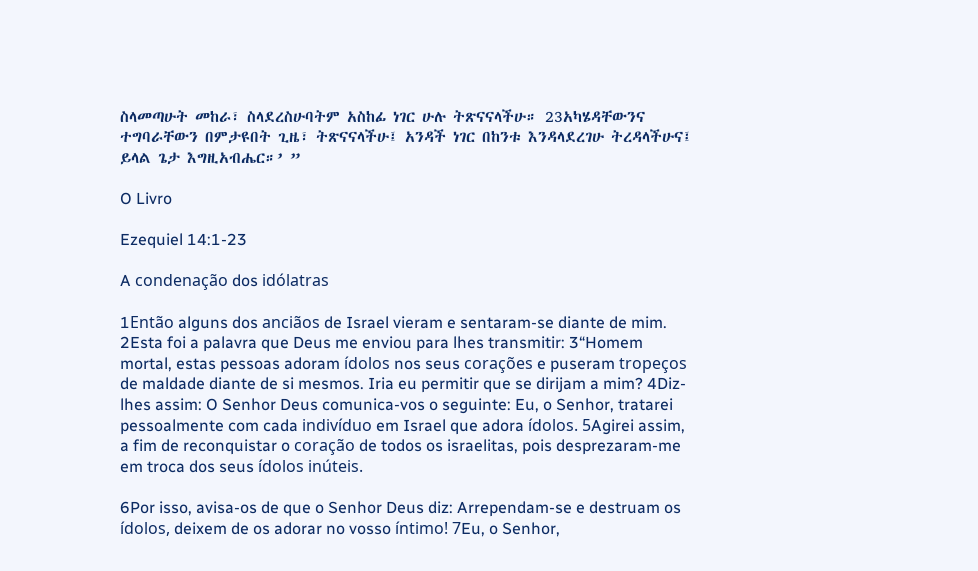ስላመጣሁት መከራ፣ ስላደረስሁባትም አስከፊ ነገር ሁሉ ትጽናናላችሁ። 23አካሄዳቸውንና ተግባራቸውን በምታዩበት ጊዜ፣ ትጽናናላችሁ፤ አንዳች ነገር በከንቱ እንዳላደረገሁ ትረዳላችሁና፤ ይላል ጌታ እግዚአብሔር።’ ”

O Livro

Ezequiel 14:1-23

A condenação dos idólatras

1Então alguns dos anciãos de Israel vieram e sentaram-se diante de mim. 2Esta foi a palavra que Deus me enviou para lhes transmitir: 3“Homem mortal, estas pessoas adoram ídolos nos seus corações e puseram tropeços de maldade diante de si mesmos. Iria eu permitir que se dirijam a mim? 4Diz-lhes assim: O Senhor Deus comunica-vos o seguinte: Eu, o Senhor, tratarei pessoalmente com cada indivíduo em Israel que adora ídolos. 5Agirei assim, a fim de reconquistar o coração de todos os israelitas, pois desprezaram-me em troca dos seus ídolos inúteis.

6Por isso, avisa-os de que o Senhor Deus diz: Arrependam-se e destruam os ídolos, deixem de os adorar no vosso íntimo! 7Eu, o Senhor,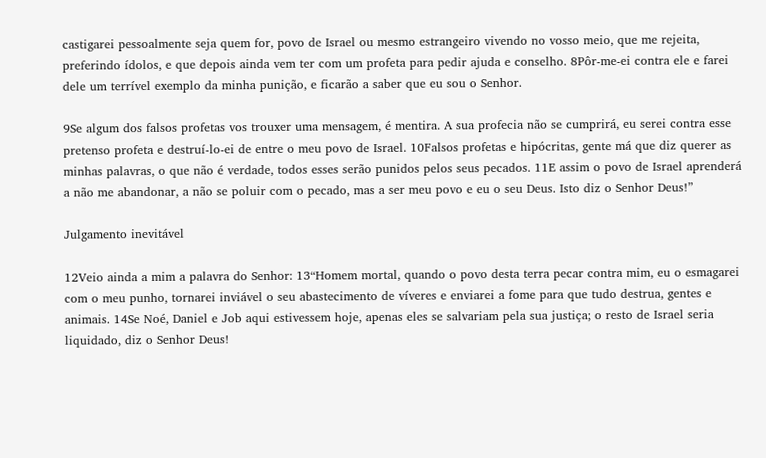castigarei pessoalmente seja quem for, povo de Israel ou mesmo estrangeiro vivendo no vosso meio, que me rejeita, preferindo ídolos, e que depois ainda vem ter com um profeta para pedir ajuda e conselho. 8Pôr-me-ei contra ele e farei dele um terrível exemplo da minha punição, e ficarão a saber que eu sou o Senhor.

9Se algum dos falsos profetas vos trouxer uma mensagem, é mentira. A sua profecia não se cumprirá, eu serei contra esse pretenso profeta e destruí-lo-ei de entre o meu povo de Israel. 10Falsos profetas e hipócritas, gente má que diz querer as minhas palavras, o que não é verdade, todos esses serão punidos pelos seus pecados. 11E assim o povo de Israel aprenderá a não me abandonar, a não se poluir com o pecado, mas a ser meu povo e eu o seu Deus. Isto diz o Senhor Deus!”

Julgamento inevitável

12Veio ainda a mim a palavra do Senhor: 13“Homem mortal, quando o povo desta terra pecar contra mim, eu o esmagarei com o meu punho, tornarei inviável o seu abastecimento de víveres e enviarei a fome para que tudo destrua, gentes e animais. 14Se Noé, Daniel e Job aqui estivessem hoje, apenas eles se salvariam pela sua justiça; o resto de Israel seria liquidado, diz o Senhor Deus!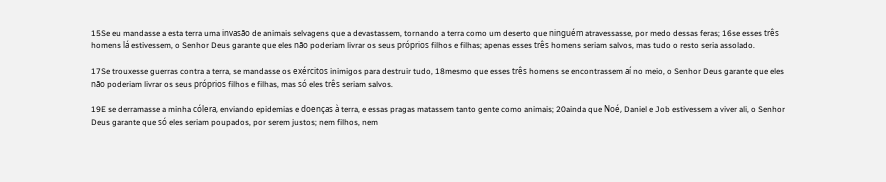15Se eu mandasse a esta terra uma invasão de animais selvagens que a devastassem, tornando a terra como um deserto que ninguém atravessasse, por medo dessas feras; 16se esses três homens lá estivessem, o Senhor Deus garante que eles não poderiam livrar os seus próprios filhos e filhas; apenas esses três homens seriam salvos, mas tudo o resto seria assolado.

17Se trouxesse guerras contra a terra, se mandasse os exércitos inimigos para destruir tudo, 18mesmo que esses três homens se encontrassem aí no meio, o Senhor Deus garante que eles não poderiam livrar os seus próprios filhos e filhas, mas só eles três seriam salvos.

19E se derramasse a minha cólera, enviando epidemias e doenças à terra, e essas pragas matassem tanto gente como animais; 20ainda que Noé, Daniel e Job estivessem a viver ali, o Senhor Deus garante que só eles seriam poupados, por serem justos; nem filhos, nem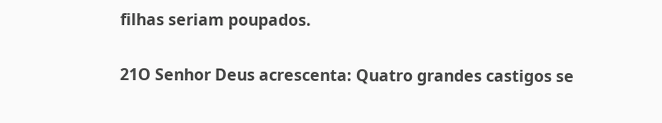filhas seriam poupados.

21O Senhor Deus acrescenta: Quatro grandes castigos se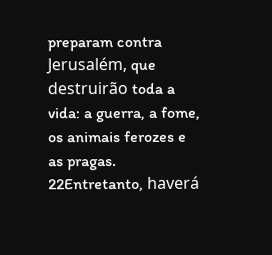preparam contra Jerusalém, que destruirão toda a vida: a guerra, a fome, os animais ferozes e as pragas. 22Entretanto, haverá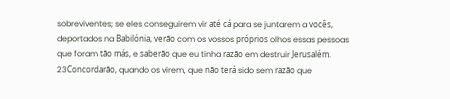sobreviventes; se eles conseguirem vir até cá para se juntarem a vocês, deportados na Babilónia, verão com os vossos próprios olhos essas pessoas que foram tão más, e saberão que eu tinha razão em destruir Jerusalém. 23Concordarão, quando os virem, que não terá sido sem razão que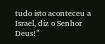tudo isto aconteceu a Israel, diz o Senhor Deus!”